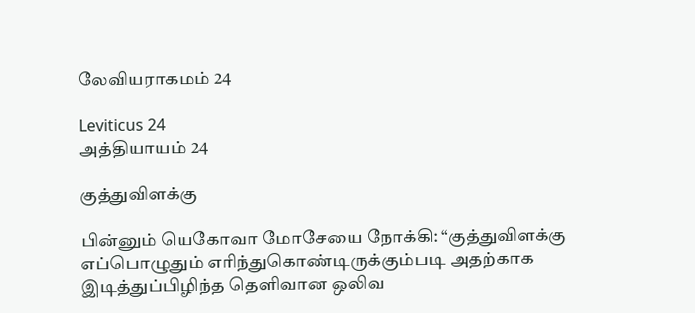லேவியராகமம் 24

Leviticus 24
அத்தியாயம் 24

குத்துவிளக்கு

பின்னும் யெகோவா மோசேயை நோக்கி: “குத்துவிளக்கு எப்பொழுதும் எரிந்துகொண்டிருக்கும்படி அதற்காக இடித்துப்பிழிந்த தெளிவான ஒலிவ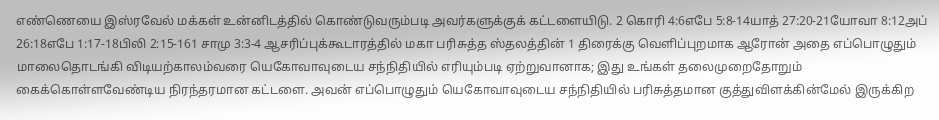எண்ணெயை இஸ்ரவேல் மக்கள் உன்னிடத்தில் கொண்டுவரும்படி அவர்களுக்குக் கட்டளையிடு. 2 கொரி 4:6எபே 5:8-14யாத் 27:20-21யோவா 8:12அப் 26:18எபே 1:17-18பிலி 2:15-161 சாமு 3:3-4 ஆசரிப்புக்கூடாரத்தில் மகா பரிசுத்த ஸ்தலத்தின் 1 திரைக்கு வெளிப்புறமாக ஆரோன் அதை எப்பொழுதும் மாலைதொடங்கி விடியற்காலம்வரை யெகோவாவுடைய சந்நிதியில் எரியும்படி ஏற்றுவானாக; இது உங்கள் தலைமுறைதோறும் கைக்கொள்ளவேண்டிய நிரந்தரமான கட்டளை. அவன் எப்பொழுதும் யெகோவாவுடைய சந்நிதியில் பரிசுத்தமான குத்துவிளக்கின்மேல் இருக்கிற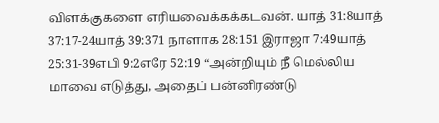விளக்குகளை எரியவைக்கக்கடவன். யாத் 31:8யாத் 37:17-24யாத் 39:371 நாளாக 28:151 இராஜா 7:49யாத் 25:31-39எபி 9:2எரே 52:19 “அன்றியும் நீ மெல்லிய மாவை எடுத்து, அதைப் பன்னிரண்டு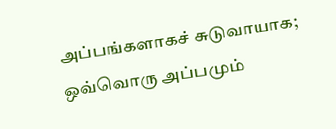அப்பங்களாகச் சுடுவாயாக; ஒவ்வொரு அப்பமும்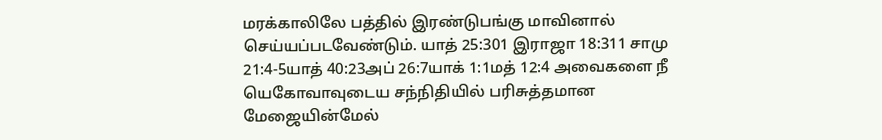மரக்காலிலே பத்தில் இரண்டுபங்கு மாவினால் செய்யப்படவேண்டும். யாத் 25:301 இராஜா 18:311 சாமு 21:4-5யாத் 40:23அப் 26:7யாக் 1:1மத் 12:4 அவைகளை நீ யெகோவாவுடைய சந்நிதியில் பரிசுத்தமான மேஜையின்மேல்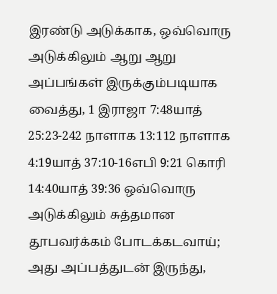இரண்டு அடுக்காக, ஒவ்வொரு அடுக்கிலும் ஆறு ஆறு அப்பங்கள் இருக்கும்படியாக வைத்து, 1 இராஜா 7:48யாத் 25:23-242 நாளாக 13:112 நாளாக 4:19யாத் 37:10-16எபி 9:21 கொரி 14:40யாத் 39:36 ஒவ்வொரு அடுக்கிலும் சுத்தமான தூபவர்க்கம் போடக்கடவாய்; அது அப்பத்துடன் இருந்து,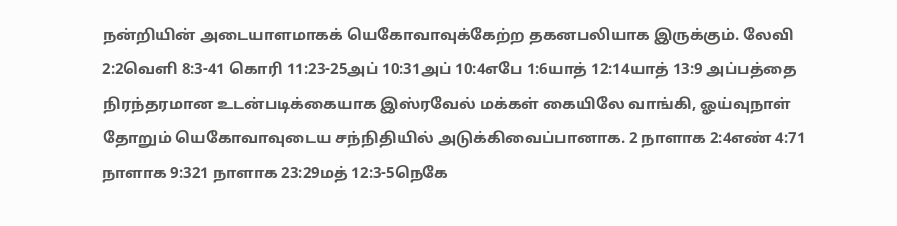நன்றியின் அடையாளமாகக் யெகோவாவுக்கேற்ற தகனபலியாக இருக்கும். லேவி 2:2வெளி 8:3-41 கொரி 11:23-25அப் 10:31அப் 10:4எபே 1:6யாத் 12:14யாத் 13:9 அப்பத்தை நிரந்தரமான உடன்படிக்கையாக இஸ்ரவேல் மக்கள் கையிலே வாங்கி, ஓய்வுநாள் தோறும் யெகோவாவுடைய சந்நிதியில் அடுக்கிவைப்பானாக. 2 நாளாக 2:4எண் 4:71 நாளாக 9:321 நாளாக 23:29மத் 12:3-5நெகே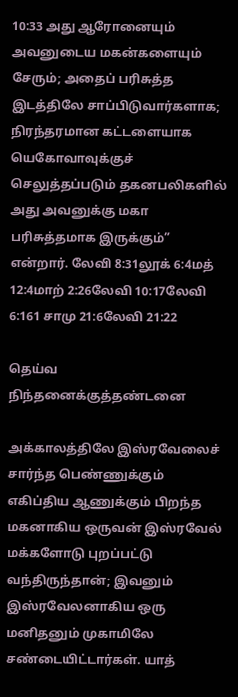10:33 அது ஆரோனையும் அவனுடைய மகன்களையும் சேரும்; அதைப் பரிசுத்த இடத்திலே சாப்பிடுவார்களாக; நிரந்தரமான கட்டளையாக யெகோவாவுக்குச் செலுத்தப்படும் தகனபலிகளில் அது அவனுக்கு மகா பரிசுத்தமாக இருக்கும்” என்றார். லேவி 8:31லூக் 6:4மத் 12:4மாற் 2:26லேவி 10:17லேவி 6:161 சாமு 21:6லேவி 21:22

தெய்வ நிந்தனைக்குத்தண்டனை

அக்காலத்திலே இஸ்ரவேலைச் சார்ந்த பெண்ணுக்கும் எகிப்திய ஆணுக்கும் பிறந்த மகனாகிய ஒருவன் இஸ்ரவேல் மக்களோடு புறப்பட்டு வந்திருந்தான்; இவனும் இஸ்ரவேலனாகிய ஒரு மனிதனும் முகாமிலே சண்டையிட்டார்கள். யாத்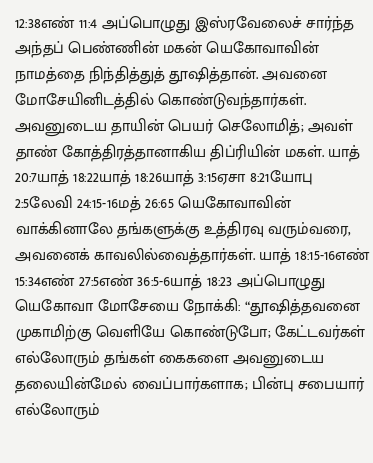12:38எண் 11:4 அப்பொழுது இஸ்ரவேலைச் சார்ந்த அந்தப் பெண்ணின் மகன் யெகோவாவின் நாமத்தை நிந்தித்துத் தூஷித்தான். அவனை மோசேயினிடத்தில் கொண்டுவந்தார்கள். அவனுடைய தாயின் பெயர் செலோமித்; அவள் தாண் கோத்திரத்தானாகிய திப்ரியின் மகள். யாத் 20:7யாத் 18:22யாத் 18:26யாத் 3:15ஏசா 8:21யோபு 2:5லேவி 24:15-16மத் 26:65 யெகோவாவின் வாக்கினாலே தங்களுக்கு உத்திரவு வரும்வரை, அவனைக் காவலில்வைத்தார்கள். யாத் 18:15-16எண் 15:34எண் 27:5எண் 36:5-6யாத் 18:23 அப்பொழுது யெகோவா மோசேயை நோக்கி: “தூஷித்தவனை முகாமிற்கு வெளியே கொண்டுபோ; கேட்டவர்கள் எல்லோரும் தங்கள் கைகளை அவனுடைய தலையின்மேல் வைப்பார்களாக; பின்பு சபையார் எல்லோரும்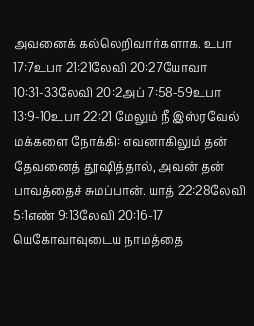அவனைக் கல்லெறிவார்களாக. உபா 17:7உபா 21:21லேவி 20:27யோவா 10:31-33லேவி 20:2அப் 7:58-59உபா 13:9-10உபா 22:21 மேலும் நீ இஸ்ரவேல் மக்களை நோக்கி: எவனாகிலும் தன் தேவனைத் தூஷித்தால், அவன் தன் பாவத்தைச் சுமப்பான். யாத் 22:28லேவி 5:1எண் 9:13லேவி 20:16-17 யெகோவாவுடைய நாமத்தை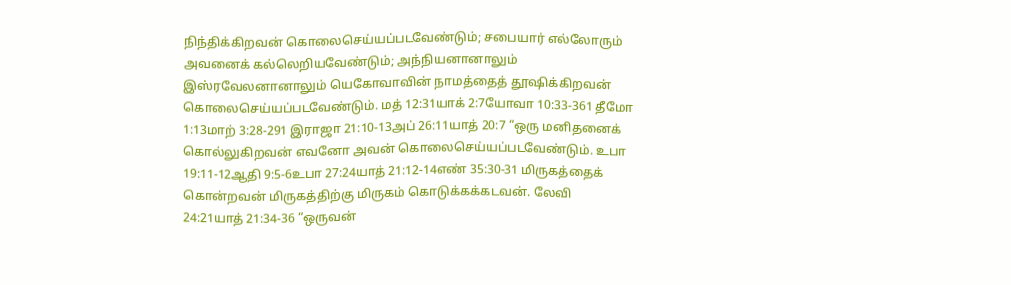நிந்திக்கிறவன் கொலைசெய்யப்படவேண்டும்; சபையார் எல்லோரும் அவனைக் கல்லெறியவேண்டும்; அந்நியனானாலும் இஸ்ரவேலனானாலும் யெகோவாவின் நாமத்தைத் தூஷிக்கிறவன் கொலைசெய்யப்படவேண்டும். மத் 12:31யாக் 2:7யோவா 10:33-361 தீமோ 1:13மாற் 3:28-291 இராஜா 21:10-13அப் 26:11யாத் 20:7 “ஒரு மனிதனைக் கொல்லுகிறவன் எவனோ அவன் கொலைசெய்யப்படவேண்டும். உபா 19:11-12ஆதி 9:5-6உபா 27:24யாத் 21:12-14எண் 35:30-31 மிருகத்தைக் கொன்றவன் மிருகத்திற்கு மிருகம் கொடுக்கக்கடவன். லேவி 24:21யாத் 21:34-36 “ஒருவன்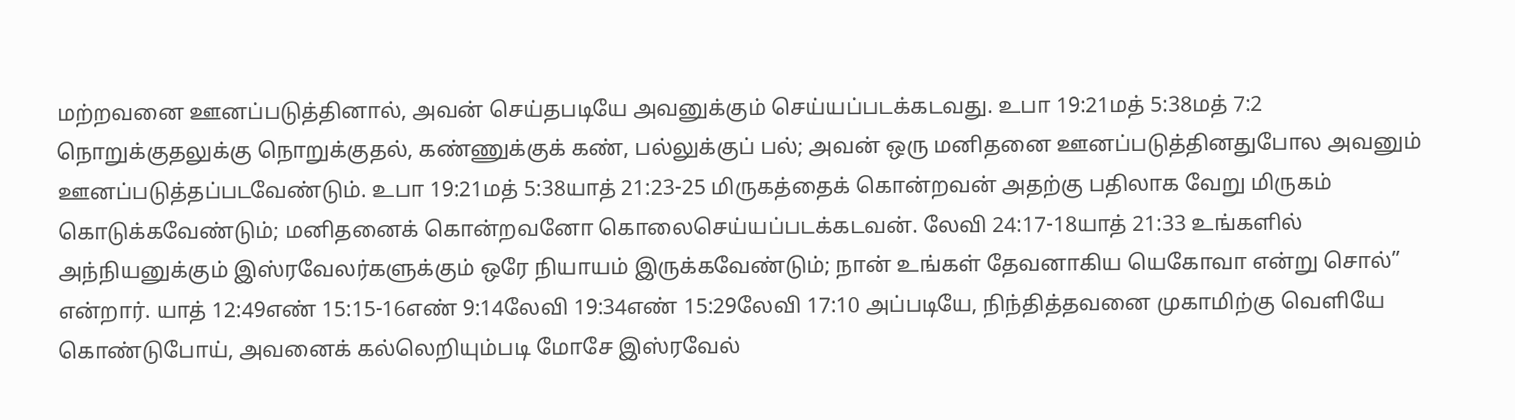மற்றவனை ஊனப்படுத்தினால், அவன் செய்தபடியே அவனுக்கும் செய்யப்படக்கடவது. உபா 19:21மத் 5:38மத் 7:2 நொறுக்குதலுக்கு நொறுக்குதல், கண்ணுக்குக் கண், பல்லுக்குப் பல்; அவன் ஒரு மனிதனை ஊனப்படுத்தினதுபோல அவனும் ஊனப்படுத்தப்படவேண்டும். உபா 19:21மத் 5:38யாத் 21:23-25 மிருகத்தைக் கொன்றவன் அதற்கு பதிலாக வேறு மிருகம் கொடுக்கவேண்டும்; மனிதனைக் கொன்றவனோ கொலைசெய்யப்படக்கடவன். லேவி 24:17-18யாத் 21:33 உங்களில் அந்நியனுக்கும் இஸ்ரவேலர்களுக்கும் ஒரே நியாயம் இருக்கவேண்டும்; நான் உங்கள் தேவனாகிய யெகோவா என்று சொல்” என்றார். யாத் 12:49எண் 15:15-16எண் 9:14லேவி 19:34எண் 15:29லேவி 17:10 அப்படியே, நிந்தித்தவனை முகாமிற்கு வெளியே கொண்டுபோய், அவனைக் கல்லெறியும்படி மோசே இஸ்ரவேல்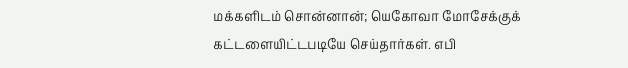மக்களிடம் சொன்னான்; யெகோவா மோசேக்குக் கட்டளையிட்டபடியே செய்தார்கள். எபி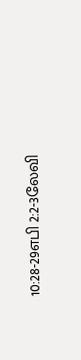10:28-29எபி 2:2-3லேவி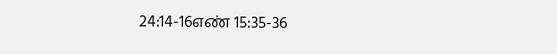24:14-16எண் 15:35-36